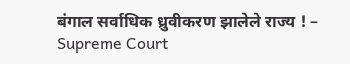बंगाल सर्वाधिक ध्रुवीकरण झालेले राज्य ! – Supreme Court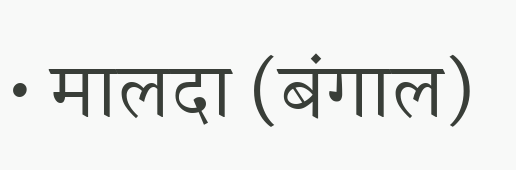• मालदा (बंगाल)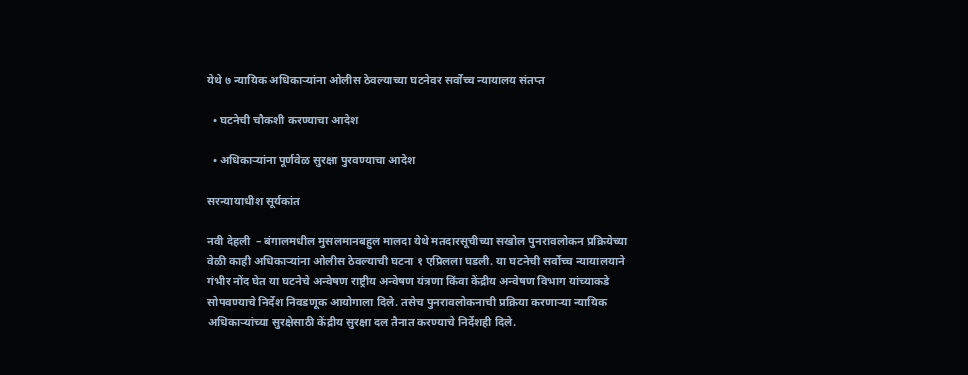येथे ७ न्यायिक अधिकार्‍यांना ओलीस ठेवल्याच्या घटनेवर सर्वोच्च न्यायालय संतप्त

  • घटनेची चौकशी करण्याचा आदेश

  • अधिकार्‍यांना पूर्णवेळ सुरक्षा पुरवण्याचा आदेश

सरन्यायाधीश सूर्यकांत

नवी देहली  – बंगालमधील मुसलमानबहुल मालदा येथे मतदारसूचीच्या सखोल पुनरावलोकन प्रक्रियेच्या वेळी काही अधिकार्‍यांना ओलीस ठेवल्याची घटना १ एप्रिलला घडली. या घटनेची सर्वोच्च न्यायालयाने गंभीर नोंद घेत या घटनेचे अन्वेषण राष्ट्रीय अन्वेषण यंत्रणा किंवा केंद्रीय अन्वेषण विभाग यांच्याकडे सोपवण्याचे निर्देश निवडणूक आयोगाला दिले. तसेच पुनरावलोकनाची प्रक्रिया करणार्‍या न्यायिक अधिकार्‍यांच्या सुरक्षेसाठी केंद्रीय सुरक्षा दल तैनात करण्याचे निर्देशही दिले.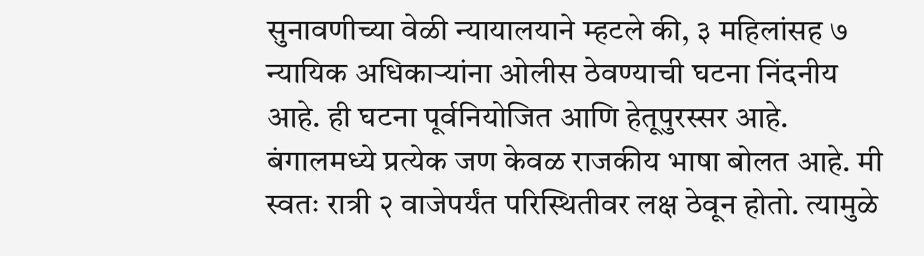सुनावणीच्या वेळी न्यायालयाने म्हटले की, ३ महिलांसह ७ न्यायिक अधिकार्‍यांना ओलीस ठेवण्याची घटना निंदनीय आहे. ही घटना पूर्वनियोजित आणि हेतूपुरस्सर आहे. बंगालमध्ये प्रत्येक जण केवळ राजकीय भाषा बोलत आहे. मी स्वतः रात्री २ वाजेपर्यंत परिस्थितीवर लक्ष ठेवून होतो. त्यामुळे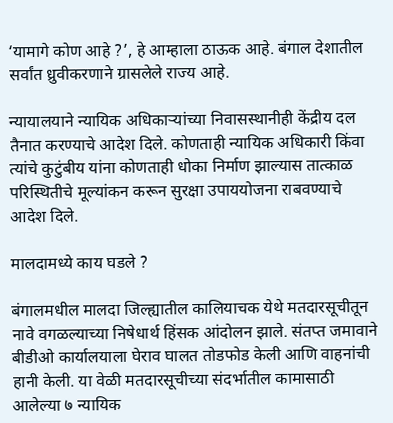‘यामागे कोण आहे ?’, हे आम्हाला ठाऊक आहे. बंगाल देशातील सर्वांत ध्रुवीकरणाने ग्रासलेले राज्य आहे.

न्यायालयाने न्यायिक अधिकार्‍यांच्या निवासस्थानीही केंद्रीय दल तैनात करण्याचे आदेश दिले. कोणताही न्यायिक अधिकारी किंवा त्यांचे कुटुंबीय यांना कोणताही धोका निर्माण झाल्यास तात्काळ परिस्थितीचे मूल्यांकन करून सुरक्षा उपाययोजना राबवण्याचे आदेश दिले.

मालदामध्ये काय घडले ?

बंगालमधील मालदा जिल्ह्यातील कालियाचक येथे मतदारसूचीतून नावे वगळल्याच्या निषेधार्थ हिंसक आंदोलन झाले. संतप्त जमावाने बीडीओ कार्यालयाला घेराव घालत तोडफोड केली आणि वाहनांची हानी केली. या वेळी मतदारसूचीच्या संदर्भातील कामासाठी आलेल्या ७ न्यायिक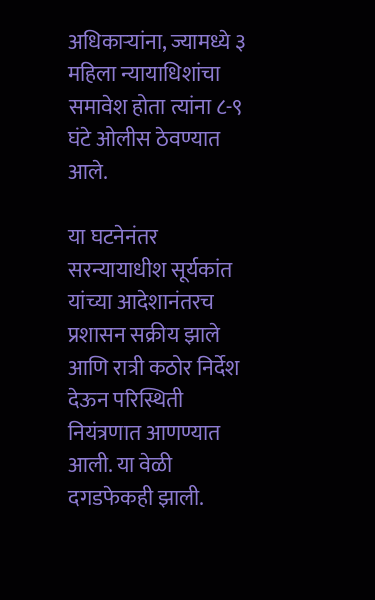अधिकार्‍यांना, ज्यामध्ये ३ महिला न्यायाधिशांचा समावेश होता त्यांना ८-९ घंटे ओलीस ठेवण्यात आले.

या घटनेनंतर सरन्यायाधीश सूर्यकांत यांच्या आदेशानंतरच प्रशासन सक्रीय झाले आणि रात्री कठोर निर्देश देऊन परिस्थिती नियंत्रणात आणण्यात आली. या वेळी दगडफेकही झाली.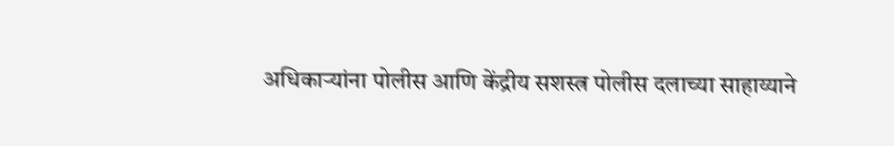अधिकार्‍यांना पोलीस आणि केंद्रीय सशस्त्र पोलीस दलाच्या साहाय्याने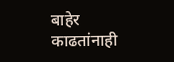बाहेर काढतांनाही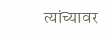त्यांच्यावर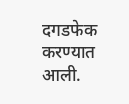दगडफेक करण्यात आली.